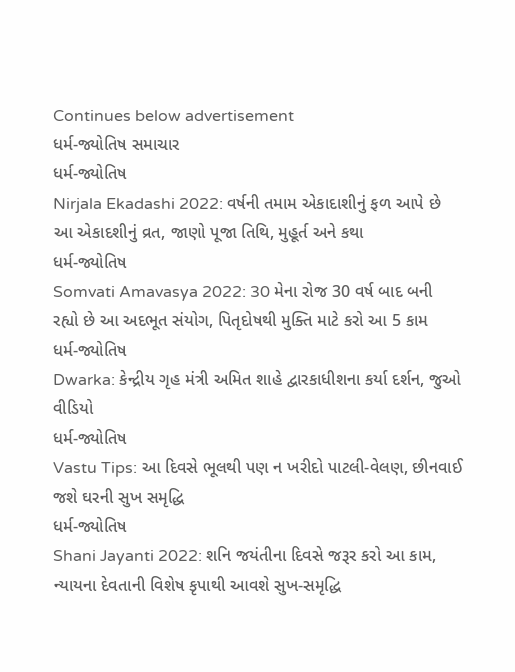Continues below advertisement
ધર્મ-જ્યોતિષ સમાચાર
ધર્મ-જ્યોતિષ
Nirjala Ekadashi 2022: વર્ષની તમામ એકાદાશીનું ફળ આપે છે આ એકાદશીનું વ્રત, જાણો પૂજા તિથિ, મુહૂર્ત અને કથા
ધર્મ-જ્યોતિષ
Somvati Amavasya 2022: 30 મેના રોજ 30 વર્ષ બાદ બની રહ્યો છે આ અદભૂત સંયોગ, પિતૃદોષથી મુક્તિ માટે કરો આ 5 કામ
ધર્મ-જ્યોતિષ
Dwarka: કેન્દ્રીય ગૃહ મંત્રી અમિત શાહે દ્વારકાધીશના કર્યા દર્શન, જુઓ વીડિયો
ધર્મ-જ્યોતિષ
Vastu Tips: આ દિવસે ભૂલથી પણ ન ખરીદો પાટલી-વેલણ, છીનવાઈ જશે ઘરની સુખ સમૃદ્ધિ
ધર્મ-જ્યોતિષ
Shani Jayanti 2022: શનિ જયંતીના દિવસે જરૂર કરો આ કામ, ન્યાયના દેવતાની વિશેષ કૃપાથી આવશે સુખ-સમૃદ્ધિ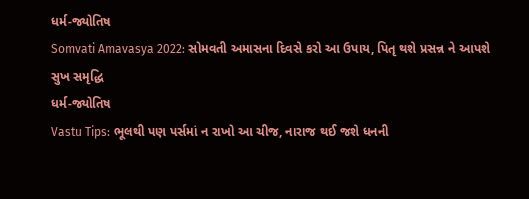ધર્મ-જ્યોતિષ
Somvati Amavasya 2022: સોમવતી અમાસના દિવસે કરો આ ઉપાય, પિતૃ થશે પ્રસન્ન ને આપશે સુખ સમૃદ્ધિ
ધર્મ-જ્યોતિષ
Vastu Tips: ભૂલથી પણ પર્સમાં ન રાખો આ ચીજ, નારાજ થઈ જશે ધનની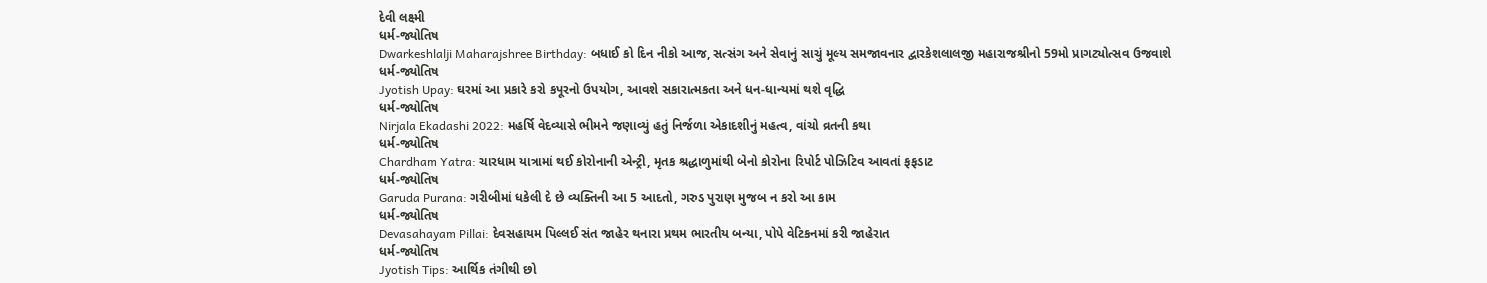દેવી લક્ષ્મી
ધર્મ-જ્યોતિષ
Dwarkeshlalji Maharajshree Birthday: બધાઈ કો દિન નીકો આજ, સત્સંગ અને સેવાનું સાચું મૂલ્ય સમજાવનાર દ્વારકેશલાલજી મહારાજશ્રીનો 59મો પ્રાગટ્યોત્સવ ઉજવાશે
ધર્મ-જ્યોતિષ
Jyotish Upay: ઘરમાં આ પ્રકારે કરો કપૂરનો ઉપયોગ, આવશે સકારાત્મકતા અને ધન-ધાન્યમાં થશે વૃદ્ધિ
ધર્મ-જ્યોતિષ
Nirjala Ekadashi 2022: મહર્ષિ વેદવ્યાસે ભીમને જણાવ્યું હતું નિર્જળા એકાદશીનું મહત્વ, વાંચો વ્રતની કથા
ધર્મ-જ્યોતિષ
Chardham Yatra: ચારધામ યાત્રામાં થઈ કોરોનાની એન્ટ્રી, મૃતક શ્રદ્ધાળુમાંથી બેનો કોરોના રિપોર્ટ પોઝિટિવ આવતાં ફફડાટ
ધર્મ-જ્યોતિષ
Garuda Purana: ગરીબીમાં ધકેલી દે છે વ્યક્તિની આ 5 આદતો, ગરુડ પુરાણ મુજબ ન કરો આ કામ
ધર્મ-જ્યોતિષ
Devasahayam Pillai: દેવસહાયમ પિલ્લઈ સંત જાહેર થનારા પ્રથમ ભારતીય બન્યા, પોપે વેટિકનમાં કરી જાહેરાત
ધર્મ-જ્યોતિષ
Jyotish Tips: આર્થિક તંગીથી છો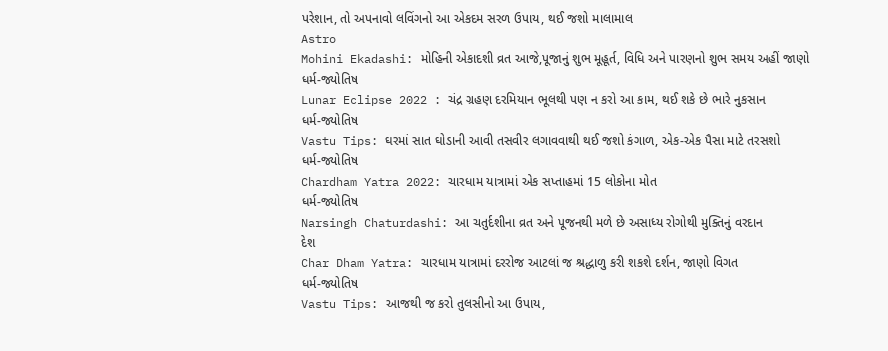પરેશાન, તો અપનાવો લવિંગનો આ એકદમ સરળ ઉપાય, થઈ જશો માલામાલ
Astro
Mohini Ekadashi: મોહિની એકાદશી વ્રત આજે,પૂજાનું શુભ મૂહૂર્ત, વિધિ અને પારણનો શુભ સમય અહીં જાણો
ધર્મ-જ્યોતિષ
Lunar Eclipse 2022 : ચંદ્ર ગ્રહણ દરમિયાન ભૂલથી પણ ન કરો આ કામ, થઈ શકે છે ભારે નુકસાન
ધર્મ-જ્યોતિષ
Vastu Tips: ઘરમાં સાત ઘોડાની આવી તસવીર લગાવવાથી થઈ જશો કંગાળ, એક-એક પૈસા માટે તરસશો
ધર્મ-જ્યોતિષ
Chardham Yatra 2022: ચારધામ યાત્રામાં એક સપ્તાહમાં 15 લોકોના મોત
ધર્મ-જ્યોતિષ
Narsingh Chaturdashi: આ ચતુર્દશીના વ્રત અને પૂજનથી મળે છે અસાધ્ય રોગોથી મુક્તિનું વરદાન
દેશ
Char Dham Yatra: ચારધામ યાત્રામાં દરરોજ આટલાં જ શ્રદ્ધાળુ કરી શકશે દર્શન, જાણો વિગત
ધર્મ-જ્યોતિષ
Vastu Tips: આજથી જ કરો તુલસીનો આ ઉપાય,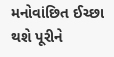મનોવાંછિત ઈચ્છા થશે પૂરીને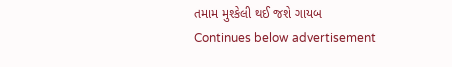તમામ મુશ્કેલી થઈ જશે ગાયબ
Continues below advertisement